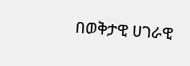በወቅታዊ ሀገራዊ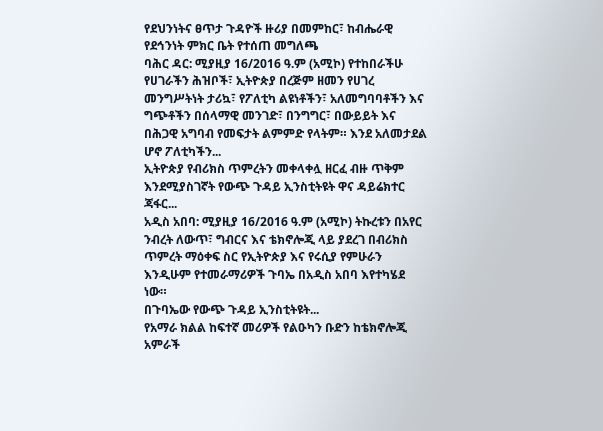የደህንነትና ፀጥታ ጉዳዮች ዙሪያ በመምከር፣ ከብሔራዊ የደኅንነት ምክር ቤት የተሰጠ መግለጫ
ባሕር ዳር: ሚያዚያ 16/2016 ዓ.ም (አሚኮ) የተከበራችሁ የሀገራችን ሕዝቦች፣ ኢትዮጵያ በረጅም ዘመን የሀገረ መንግሥትነት ታሪኳ፣ የፖለቲካ ልዩነቶችን፣ አለመግባባቶችን እና ግጭቶችን በሰላማዊ መንገድ፣ በንግግር፣ በውይይት እና በሕጋዊ አግባብ የመፍታት ልምምድ የላትም። እንደ አለመታደል ሆኖ ፖለቲካችን...
ኢትዮጵያ የብሪክስ ጥምረትን መቀላቀሏ ዘርፈ ብዙ ጥቅም እንደሚያስገኛት የውጭ ጉዳይ ኢንስቲትዩት ዋና ዳይሬክተር ጃፋር...
አዲስ አበባ: ሚያዚያ 16/2016 ዓ.ም (አሚኮ) ትኩረቱን በአየር ንብረት ለውጥ፣ ግብርና እና ቴክኖሎጂ ላይ ያደረገ በብሪክስ ጥምረት ማዕቀፍ ስር የኢትዮጵያ እና የሩሲያ የምሁራን እንዲሁም የተመራማሪዎች ጉባኤ በአዲስ አበባ እየተካሄደ ነው።
በጉባኤው የውጭ ጉዳይ ኢንስቲትዩት...
የአማራ ክልል ከፍተኛ መሪዎች የልዑካን ቡድን ከቴክኖሎጂ አምራች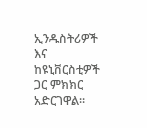ኢንዱስትሪዎች እና ከዩኒቨርስቲዎች ጋር ምክክር አድርገዋል።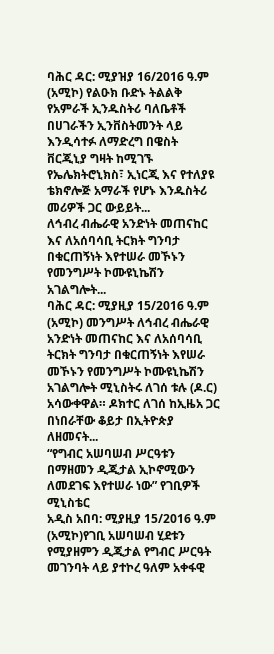ባሕር ዳር: ሚያዝያ 16/2016 ዓ.ም (አሚኮ) የልዑክ ቡድኑ ትልልቅ የአምራች ኢንዱስትሪ ባለቤቶች በሀገራችን ኢንቨስትመንት ላይ እንዲሳተፉ ለማድረግ በዌስት ቨርጂኒያ ግዛት ከሚገኙ የኤሌክትሮኒክስ፣ ኢነርጂ እና የተለያዩ ቴክኖሎጅ አማራች የሆኑ እንዱስትሪ መሪዎች ጋር ውይይት...
ለኅብረ ብሔራዊ አንድነት መጠናከር እና ለአሰባሳቢ ትርክት ግንባታ በቁርጠኝነት እየተሠራ መኾኑን የመንግሥት ኮሙዩኒኬሽን አገልግሎት...
ባሕር ዳር: ሚያዚያ 15/2016 ዓ.ም (አሚኮ) መንግሥት ለኅብረ ብሔራዊ አንድነት መጠናከር እና ለአሰባሳቢ ትርክት ግንባታ በቁርጠኝነት እየሠራ መኾኑን የመንግሥት ኮሙዩኒኬሽን አገልግሎት ሚኒስትሩ ለገሰ ቱሉ (ዶ.ር) አሳውቀዋል። ዶክተር ለገሰ ከኢዜአ ጋር በነበራቸው ቆይታ በኢትዮጵያ ለዘመናት...
“የግብር አሠባሠብ ሥርዓቱን በማዘመን ዲጂታል ኢኮኖሚውን ለመደገፍ እየተሠራ ነው” የገቢዎች ሚኒስቴር
አዲስ አበባ: ሚያዚያ 15/2016 ዓ.ም (አሚኮ)የገቢ አሠባሠብ ሂደቱን የሚያዘምን ዲጂታል የግብር ሥርዓት መገንባት ላይ ያተኮረ ዓለም አቀፋዊ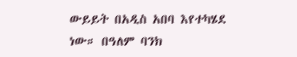ውይይት በአዲስ አበባ እየተካሄደ ነው። በዓለም ባንክ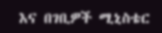እና በገቢዎች ሚኒስቴር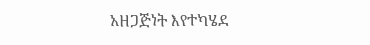አዘጋጅነት እየተካሄደ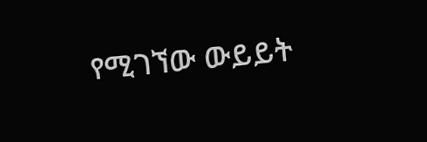የሚገኘው ውይይት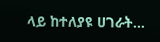ላይ ከተለያዩ ሀገራት...